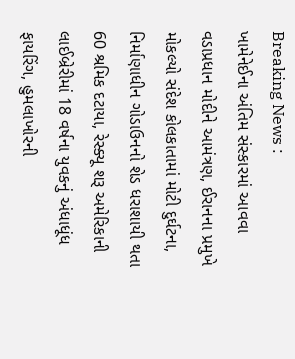Breaking News :
ખામેનેઈના અંતિમ સંસ્કારમાં આવવા વડાપ્રધાન મોદીને આમંત્રણ, ઈરાનના પ્રમુખે મોકલ્યો સંદેશ કોલકાતામાં મોટી દુર્ઘટના, નિર્માણાધીન ગોડાઉનનો શેડ ધરાશાયી થતા 60 શ્રમિક દટાયા, રેસ્ક્યૂ શરૂ અમેરિકાની લાઈબ્રેરીમાં 18 વર્ષના યુવકનું અંધાધૂંધ ફાયરિંગ, હુમલાખોરની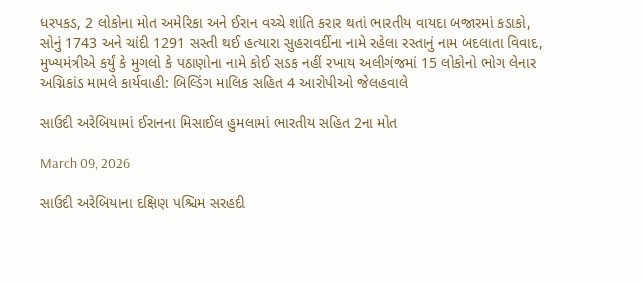ધરપકડ, 2 લોકોના મોત અમેરિકા અને ઈરાન વચ્ચે શાંતિ કરાર થતાં ભારતીય વાયદા બજારમાં કડાકો, સોનું 1743 અને ચાંદી 1291 સસ્તી થઈ હત્યારા સુહરાવર્દીના નામે રહેલા રસ્તાનું નામ બદલાતા વિવાદ, મુખ્યમંત્રીએ કર્યું કે મુગલો કે પઠાણોના નામે કોઈ સડક નહીં રખાય અલીગંજમાં 15 લોકોનો ભોગ લેનાર અગ્નિકાંડ મામલે કાર્યવાહી: બિલ્ડિંગ માલિક સહિત 4 આરોપીઓ જેલહવાલે

સાઉદી અરેબિયામાં ઈરાનના મિસાઈલ હુમલામાં ભારતીય સહિત 2ના મોત

March 09, 2026

સાઉદી અરેબિયાના દક્ષિણ પશ્ચિમ સરહદી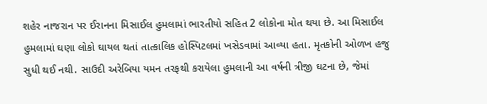શહેર નાજરાન પર ઈરાનના મિસાઈલ હુમલામાં ભારતીયો સહિત 2 લોકોના મોત થયા છે. આ મિસાઈલ હુમલામાં ઘણા લોકો ઘાયલ થતાં તાત્કાલિક હોસ્પિટલમાં ખસેડવામાં આવ્યા હતા. મૃતકોની ઓળખ હજુ સુધી થઈ નથી. સાઉદી અરેબિયા યમન તરફથી કરાયેલા હુમલાની આ વર્ષની ત્રીજી ઘટના છે, જેમાં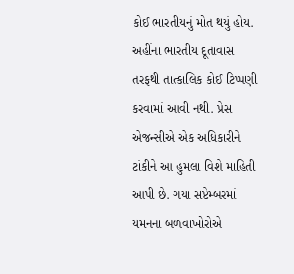કોઈ ભારતીયનું મોત થયું હોય. અહીંના ભારતીય દૂતાવાસ તરફથી તાત્કાલિક કોઈ ટિપ્પણી કરવામાં આવી નથી. પ્રેસ એજન્સીએ એક અધિકારીને ટાંકીને આ હુમલા વિશે માહિતી આપી છે. ગયા સપ્ટેમ્બરમાં યમનના બળવાખોરોએ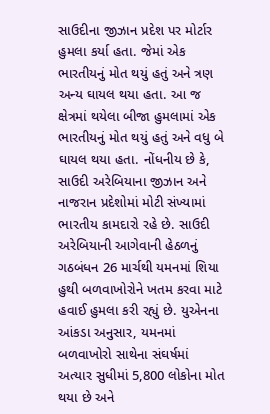સાઉદીના જીઝાન પ્રદેશ પર મોર્ટાર હુમલા કર્યા હતા. જેમાં એક ભારતીયનું મોત થયું હતું અને ત્રણ અન્ય ઘાયલ થયા હતા. આ જ ક્ષેત્રમાં થયેલા બીજા હુમલામાં એક ભારતીયનું મોત થયું હતું અને વધુ બે ઘાયલ થયા હતા. નોંધનીય છે કે, સાઉદી અરેબિયાના જીઝાન અને નાજરાન પ્રદેશોમાં મોટી સંખ્યામાં ભારતીય કામદારો રહે છે. સાઉદી અરેબિયાની આગેવાની હેઠળનું ગઠબંધન 26 માર્ચથી યમનમાં શિયા હુથી બળવાખોરોને ખતમ કરવા માટે હવાઈ હુમલા કરી રહ્યું છે. યુએનના આંકડા અનુસાર, યમનમાં બળવાખોરો સાથેના સંઘર્ષમાં અત્યાર સુધીમાં 5,800 લોકોના મોત થયા છે અને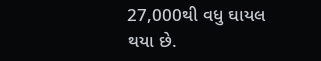27,000થી વધુ ઘાયલ થયા છે.